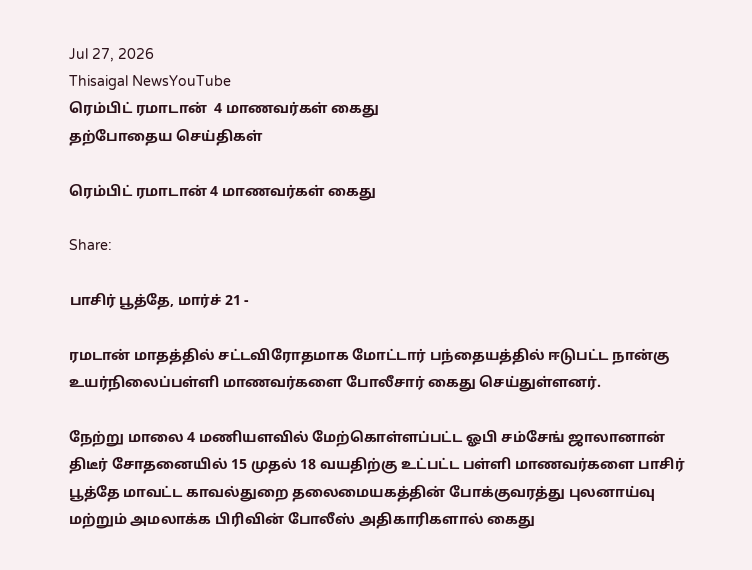Jul 27, 2026
Thisaigal NewsYouTube
ரெம்பிட் ரமாடான்  4 மாணவர்கள் கைது
தற்போதைய செய்திகள்

ரெம்பிட் ரமாடான் 4 மாணவர்கள் கைது

Share:

பாசிர் பூத்தே, மார்ச் 21 -

ரமடான் மாதத்தில் சட்டவிரோதமாக மோட்டார் பந்தையத்தில் ஈடுபட்ட நான்கு உயர்நிலைப்பள்ளி மாணவர்களை போலீசார் கைது செய்துள்ளனர்.

நேற்று மாலை 4 மணியளவில் மேற்கொள்ளப்பட்ட ஓபி சம்சேங் ஜாலானான் திடீர் சோதனையில் 15 முதல் 18 வயதிற்கு உட்பட்ட பள்ளி மாணவர்களை பாசிர் பூத்தே மாவட்ட காவல்துறை தலைமையகத்தின் போக்குவரத்து புலனாய்வு மற்றும் அமலாக்க பிரிவின் போலீஸ் அதிகாரிகளால் கைது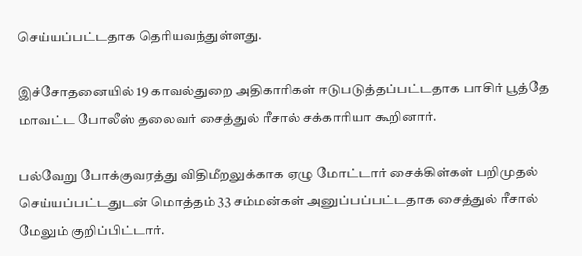செய்யப்பட்டதாக தெரியவந்துள்ளது.

இச்சோதனையில் 19 காவல்துறை அதிகாரிகள் ஈடுபடுத்தப்பட்டதாக பாசிர் பூத்தே மாவட்ட போலீஸ் தலைவர் சைத்துல் ரீசால் சக்காரியா கூறினார்.

பல்வேறு போக்குவரத்து விதிமீறலுக்காக ஏழு மோட்டார் சைக்கிள்கள் பறிமுதல் செய்யப்பட்டதுடன் மொத்தம் 33 சம்மன்கள் அனுப்பப்பட்டதாக சைத்துல் ரீசால் மேலும் குறிப்பிட்டார்.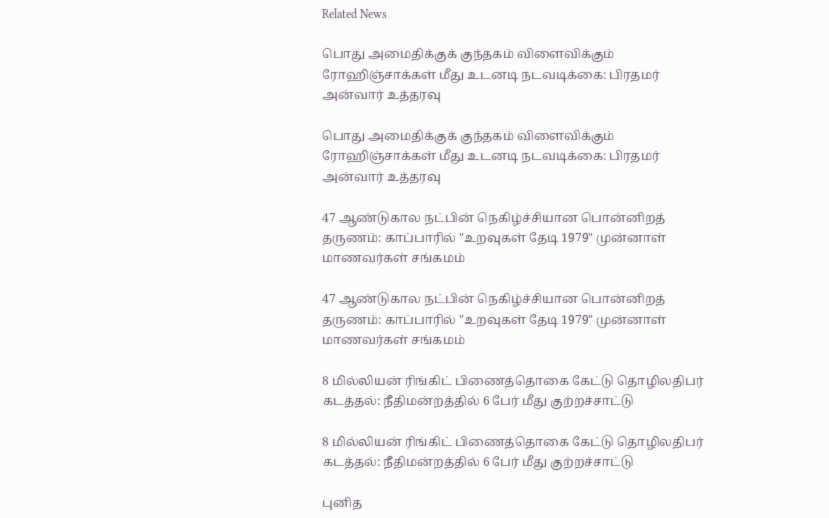Related News

பொது அமைதிக்குக் குந்தகம் விளைவிக்கும் ரோஹிஞ்சாக்கள் மீது உடனடி நடவடிக்கை: பிரதமர் அன்வார் உத்தரவு

பொது அமைதிக்குக் குந்தகம் விளைவிக்கும் ரோஹிஞ்சாக்கள் மீது உடனடி நடவடிக்கை: பிரதமர் அன்வார் உத்தரவு

47 ஆண்டுகால நட்பின் நெகிழ்ச்சியான பொன்னிறத் தருணம்: காப்பாரில் "உறவுகள் தேடி 1979" முன்னாள் மாணவர்கள் சங்கமம்

47 ஆண்டுகால நட்பின் நெகிழ்ச்சியான பொன்னிறத் தருணம்: காப்பாரில் "உறவுகள் தேடி 1979" முன்னாள் மாணவர்கள் சங்கமம்

8 மில்லியன் ரிங்கிட் பிணைத்தொகை கேட்டு தொழிலதிபர் கடத்தல்: நீதிமன்றத்தில் 6 பேர் மீது குற்றச்சாட்டு

8 மில்லியன் ரிங்கிட் பிணைத்தொகை கேட்டு தொழிலதிபர் கடத்தல்: நீதிமன்றத்தில் 6 பேர் மீது குற்றச்சாட்டு

புனித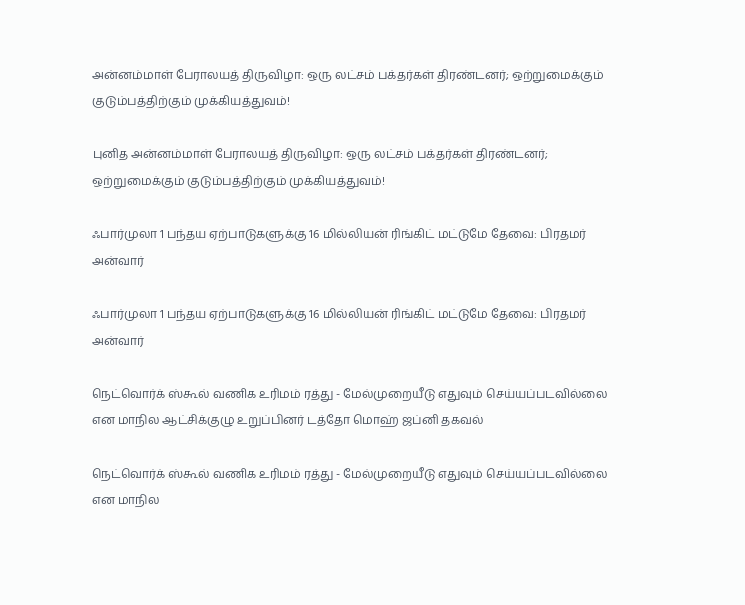அன்னம்மாள் பேராலயத் திருவிழா: ஒரு லட்சம் பக்தர்கள் திரண்டனர்; ஒற்றுமைக்கும் குடும்பத்திற்கும் முக்கியத்துவம்!

புனித அன்னம்மாள் பேராலயத் திருவிழா: ஒரு லட்சம் பக்தர்கள் திரண்டனர்; ஒற்றுமைக்கும் குடும்பத்திற்கும் முக்கியத்துவம்!

ஃபார்முலா 1 பந்தய ஏற்பாடுகளுக்கு 16 மில்லியன் ரிங்கிட் மட்டுமே தேவை: பிரதமர் அன்வார்

ஃபார்முலா 1 பந்தய ஏற்பாடுகளுக்கு 16 மில்லியன் ரிங்கிட் மட்டுமே தேவை: பிரதமர் அன்வார்

நெட்வொர்க் ஸ்கூல் வணிக உரிமம் ரத்து - மேல்முறையீடு எதுவும் செய்யப்படவில்லை என மாநில ஆட்சிக்குழு உறுப்பினர் டத்தோ மொஹ் ஜப்னி தகவல்

நெட்வொர்க் ஸ்கூல் வணிக உரிமம் ரத்து - மேல்முறையீடு எதுவும் செய்யப்படவில்லை என மாநில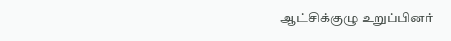ஆட்சிக்குழு உறுப்பினர்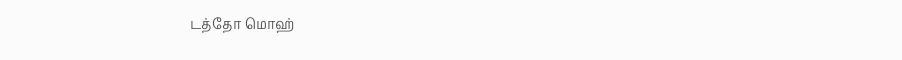டத்தோ மொஹ்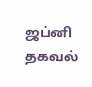ஜப்னி தகவல்